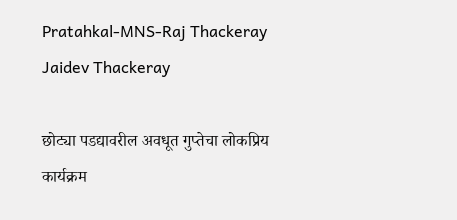Pratahkal-MNS-Raj Thackeray Jaidev Thackeray

छोट्या पडद्यावरील अवधूत गुप्तेचा लोकप्रिय कार्यक्रम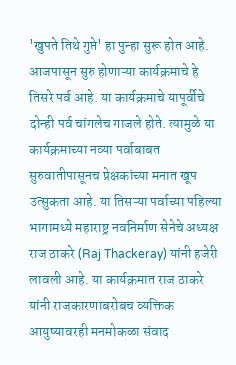'खुपते तिथे गुप्ते' हा पुन्हा सुरू होत आहे. आजपासून सुरु होणाऱ्या कार्यक्रमाचे हे तिसरे पर्व आहे. या कार्यक्रमाचे यापूर्वीचे दोन्ही पर्व चांगलेच गाजले होते. त्यामुळे या कार्यक्रमाच्या नव्या पर्वाबाबत सुरुवातीपासूनच प्रेक्षकांच्या मनात खूप उत्सुकता आहे. या तिसऱ्या पर्वाच्या पहिल्या भागामध्ये महाराष्ट्र नवनिर्माण सेनेचे अध्यक्ष राज ठाकरे (Raj Thackeray) यांनी हजेरी लावली आहे. या कार्यक्रमात राज ठाकरे यांनी राजकारणाबरोबच व्यक्तिक आयुष्यावरही मनमोकळा संवाद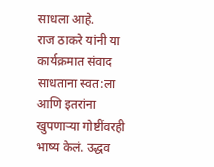साधला आहे.
राज ठाकरे यांनी या कार्यक्रमात संवाद साधताना स्वत:ला आणि इतरांना खुपणाऱ्या गोष्टींवरही भाष्य केलं. उद्धव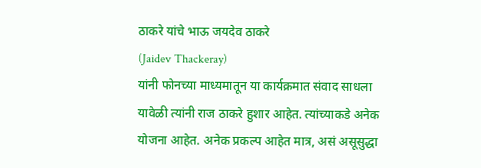ठाकरे यांचे भाऊ जयदेव ठाकरे
(Jaidev Thackeray)
यांनी फोनच्या माध्यमातून या कार्यक्रमात संवाद साधला यावेळी त्यांनी राज ठाकरे हुशार आहेत. त्यांच्याकडे अनेक योजना आहेत. अनेक प्रकल्प आहेत मात्र, असं असूसुद्धा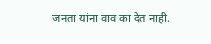जनता यांना वाव का देत नाही.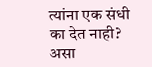त्यांना एक संधी का देत नाही? असा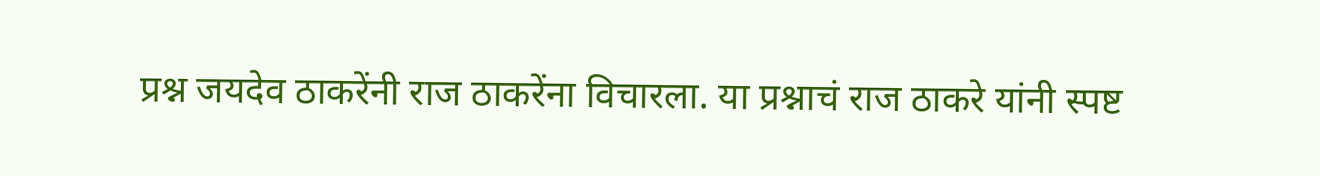प्रश्न जयदेव ठाकरेंनी राज ठाकरेंना विचारला. या प्रश्नाचं राज ठाकरे यांनी स्पष्ट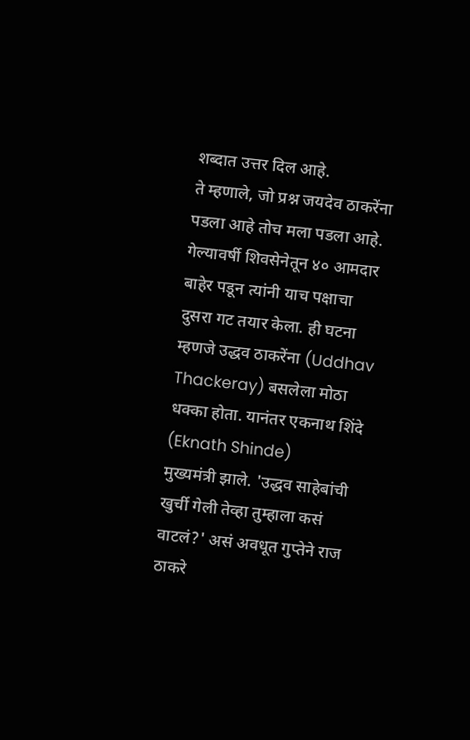शब्दात उत्तर दिल आहे.
ते म्हणाले, जो प्रश्न जयदेव ठाकरेंना पडला आहे तोच मला पडला आहे. गेल्यावर्षी शिवसेनेतून ४० आमदार बाहेर पडून त्यांनी याच पक्षाचा दुसरा गट तयार केला. ही घटना म्हणजे उद्धव ठाकरेंना (Uddhav Thackeray) बसलेला मोठा धक्का होता. यानंतर एकनाथ शिंदे (Eknath Shinde)
मुख्यमंत्री झाले. 'उद्धव साहेबांची खुर्ची गेली तेव्हा तुम्हाला कसं वाटलं?' असं अवधूत गुप्तेने राज ठाकरे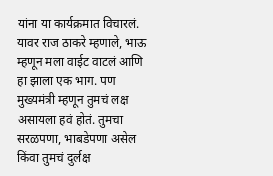यांना या कार्यक्रमात विचारलं.
यावर राज ठाकरे म्हणाले, भाऊ म्हणून मला वाईट वाटलं आणि हा झाला एक भाग. पण मुख्यमंत्री म्हणून तुमचं लक्ष असायला हवं होतं. तुमचा सरळपणा, भाबडेपणा असेल किंवा तुमचं दुर्लक्ष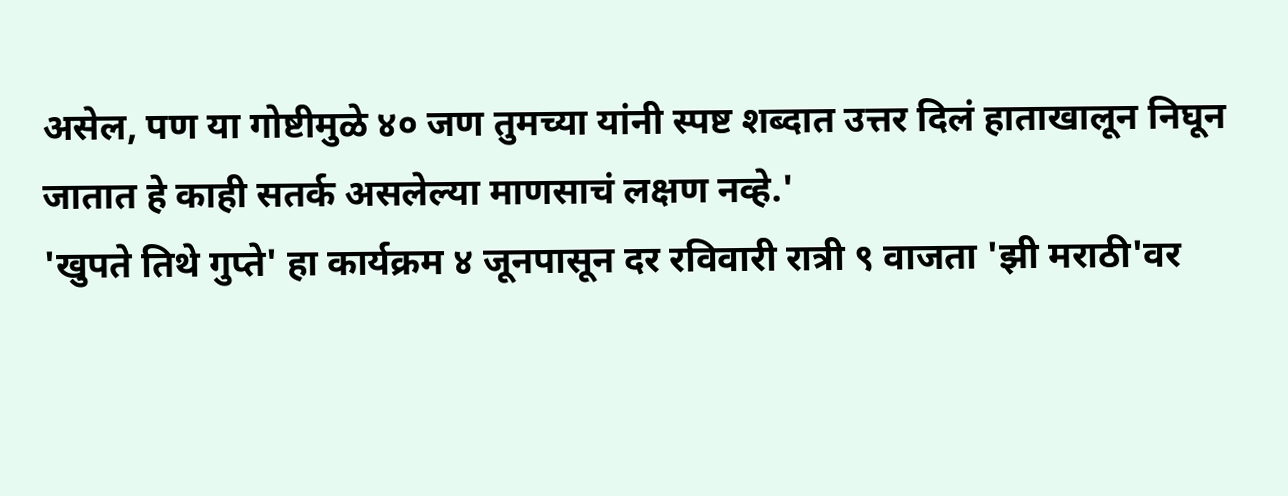असेल, पण या गोष्टीमुळे ४० जण तुमच्या यांनी स्पष्ट शब्दात उत्तर दिलं हाताखालून निघून जातात हे काही सतर्क असलेल्या माणसाचं लक्षण नव्हे.'
'खुपते तिथे गुप्ते' हा कार्यक्रम ४ जूनपासून दर रविवारी रात्री ९ वाजता 'झी मराठी'वर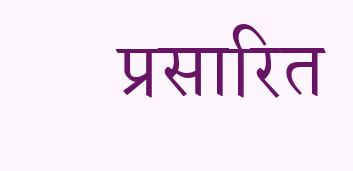प्रसारित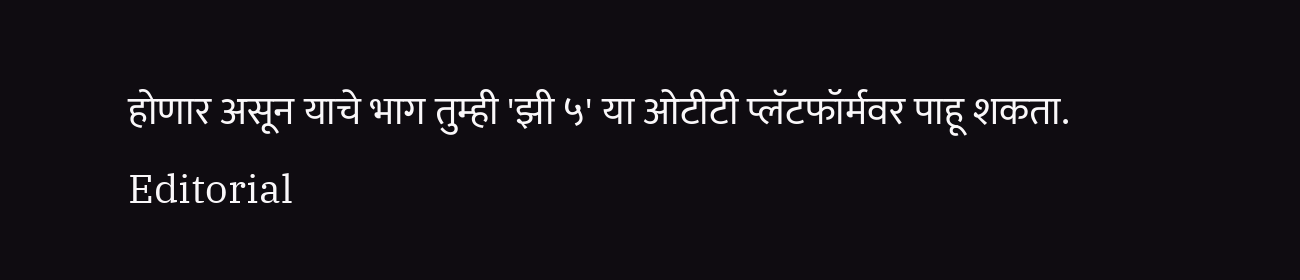होणार असून याचे भाग तुम्ही 'झी ५' या ओटीटी प्लॅटफॉर्मवर पाहू शकता.
Editorial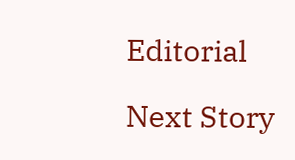Editorial

Next Story